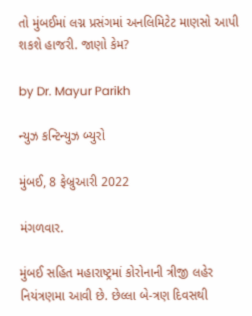તો મુંબઈમાં લગ્ન પ્રસંગમાં અનલિમિટેટ માણસો આપી શકશે હાજરી. જાણો કેમ?

by Dr. Mayur Parikh

ન્યુઝ કન્ટિન્યુઝ બ્યુરો

મુંબઈ, 8 ફેબ્રુઆરી 2022

મંગળવાર.

મુંબઈ સહિત મહારાષ્ટ્રમાં કોરોનાની ત્રીજી લહેર નિયંત્રણમા આવી છે. છેલ્લા બે-ત્રણ દિવસથી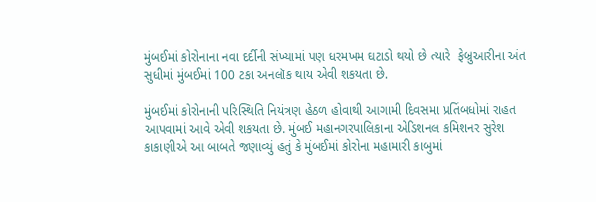મુંબઈમાં કોરોનાના નવા દર્દીની સંખ્યામાં પણ ધરમખમ ઘટાડો થયો છે ત્યારે  ફેબ્રુઆરીના અંત સુધીમાં મુંબઈમાં 100 ટકા અનલૉક થાય એવી શકયતા છે.

મુંબઈમાં કોરોનાની પરિસ્થિતિ નિયંત્રણ હેઠળ હોવાથી આગામી દિવસમા પ્રતિંબધોમાં રાહત આપવામાં આવે એવી શકયતા છે. મુંબઈ મહાનગરપાલિકાના એડિશનલ કમિશનર સુરેશ કાકાણીએ આ બાબતે જણાવ્યું હતું કે મુંબઈમાં કોરોના મહામારી કાબુમાં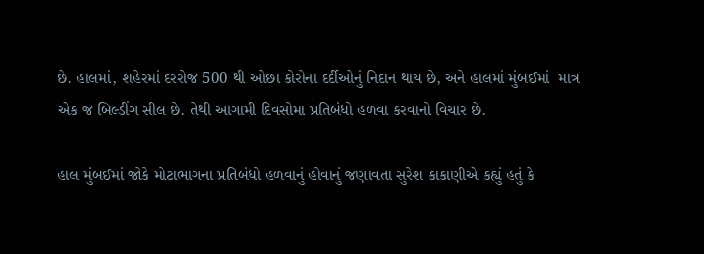છે. હાલમાં, શહેરમાં દરરોજ 500 થી ઓછા કોરોના દર્દીઓનું નિદાન થાય છે, અને હાલમાં મુંબઈમાં  માત્ર એક જ બિલ્ડીંગ સીલ છે. તેથી આગામી દિવસોમા પ્રતિબંધો હળવા કરવાનો વિચાર છે.

હાલ મુંબઈમાં જોકે મોટાભાગના પ્રતિબંધો હળવાનું હોવાનું જણાવતા સુરેશ કાકાણીએ કહ્યું હતું કે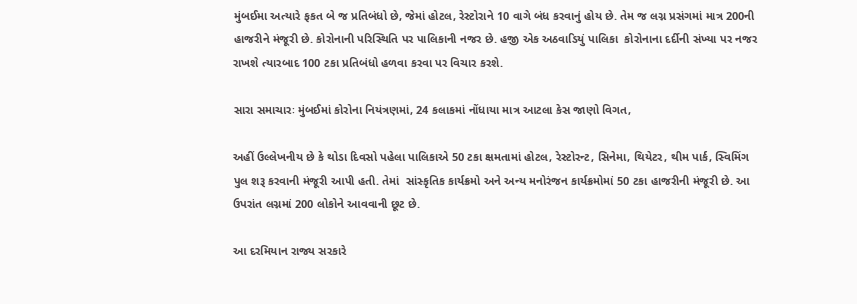મુંબઈમા અત્યારે ફકત બે જ પ્રતિબંધો છે, જેમાં હોટલ, રેસ્ટોરાને 10 વાગે બંધ કરવાનું હોય છે. તેમ જ લગ્ન પ્રસંગમાં માત્ર 200ની હાજરીને મંજૂરી છે. કોરોનાની પરિસ્થિતિ પર પાલિકાની નજર છે. હજી એક અઠવાડિયું પાલિકા  કોરોનાના દર્દીની સંખ્યા પર નજર રાખશે ત્યારબાદ 100 ટકા પ્રતિબંધો હળવા કરવા પર વિચાર કરશે.

સારા સમાચારઃ મુંબઈમાં કોરોના નિયંત્રણમાં, 24 કલાકમાં નોંધાયા માત્ર આટલા કેસ જાણો વિગત,

અહીં ઉલ્લેખનીય છે કે થોડા દિવસો પહેલા પાલિકાએ 50 ટકા ક્ષમતામાં હોટલ, રેસ્ટોરન્ટ, સિનેમા, થિયેટર, થીમ પાર્ક, સ્વિમિંગ પુલ શરૂ કરવાની મંજૂરી આપી હતી. તેમાં  સાંસ્કૃતિક કાર્યક્રમો અને અન્ય મનોરંજન કાર્યક્રમોમાં 50 ટકા હાજરીની મંજૂરી છે. આ ઉપરાંત લગ્નમાં 200 લોકોને આવવાની છૂટ છે.

આ દરમિયાન રાજ્ય સરકારે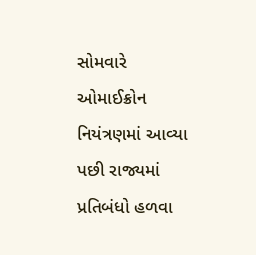સોમવારે ઓમાઈક્રોન નિયંત્રણમાં આવ્યા પછી રાજ્યમાં પ્રતિબંધો હળવા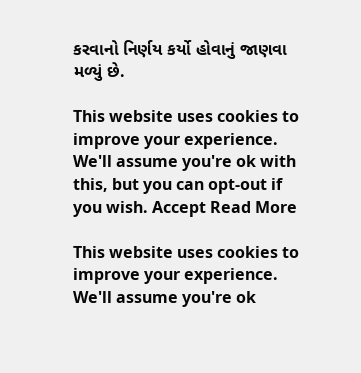કરવાનો નિર્ણય કર્યો હોવાનું જાણવા મળ્યું છે.

This website uses cookies to improve your experience. We'll assume you're ok with this, but you can opt-out if you wish. Accept Read More

This website uses cookies to improve your experience. We'll assume you're ok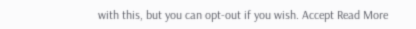with this, but you can opt-out if you wish. Accept Read More